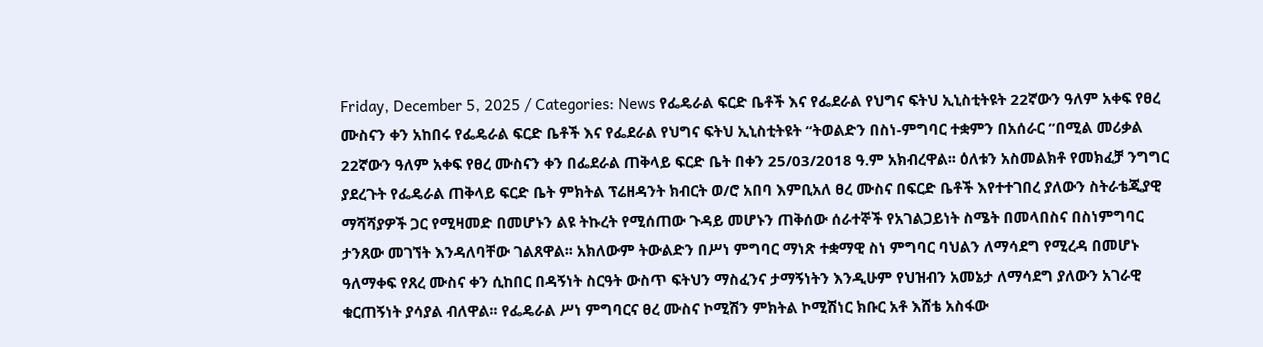Friday, December 5, 2025 / Categories: News የፌዴራል ፍርድ ቤቶች እና የፌደራል የህግና ፍትህ ኢኒስቲትዩት 22ኛውን ዓለም አቀፍ የፀረ ሙስናን ቀን አከበሩ የፌዴራል ፍርድ ቤቶች እና የፌደራል የህግና ፍትህ ኢኒስቲትዩት “ትወልድን በስነ-ምግባር ተቋምን በአሰራር ”በሚል መሪቃል 22ኛውን ዓለም አቀፍ የፀረ ሙስናን ቀን በፌደራል ጠቅላይ ፍርድ ቤት በቀን 25/03/2018 ዓ.ም አክብረዋል፡፡ ዕለቱን አስመልክቶ የመክፈቻ ንግግር ያደረጉት የፌዴራል ጠቅላይ ፍርድ ቤት ምክትል ፕሬዘዳንት ክብርት ወ/ሮ አበባ እምቢአለ ፀረ ሙስና በፍርድ ቤቶች እየተተገበረ ያለውን ስትራቴጂያዊ ማሻሻያዎች ጋር የሚዛመድ በመሆኑን ልዩ ትኩረት የሚሰጠው ጉዳይ መሆኑን ጠቅሰው ሰራተኞች የአገልጋይነት ስሜት በመላበስና በስነምግባር ታንጸው መገኘት እንዳለባቸው ገልጸዋል፡፡ አክለውም ትውልድን በሥነ ምግባር ማነጽ ተቋማዊ ስነ ምግባር ባህልን ለማሳደግ የሚረዳ በመሆኑ ዓለማቀፍ የጸረ ሙስና ቀን ሲከበር በዳኝነት ስርዓት ውስጥ ፍትህን ማስፈንና ታማኝነትን እንዲሁም የህዝብን አመኔታ ለማሳደግ ያለውን አገራዊ ቁርጠኝነት ያሳያል ብለዋል፡፡ የፌዴራል ሥነ ምግባርና ፀረ ሙስና ኮሚሽን ምክትል ኮሚሽነር ክቡር አቶ እሸቴ አስፋው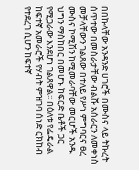በበኩላቸው አንዳንድ ሀገሮች በሙስና ላይ ትኩረት ሰጥተው በመስራታቸው ብልሹ አሰራርን ለመቀነስ መቻላቸውን ገልጸው በተለይ የሥነ ምግባርና ፀረ ሙስና ኮሚሽን ከሚመራባቸው መርሆች አንዱ ህግን ማስከበር በመሆኑ ከፍርድ ቤቶች ጋር የሚጋራው እንደሆነ ገልጸዋል፡፡ በዕለቱ የፌዴራል ከፍተኛ አመራሮች የሃብት ምዝገባ ሰነድ ርክከብ የተደረገ ሲሆን ከፍተኛ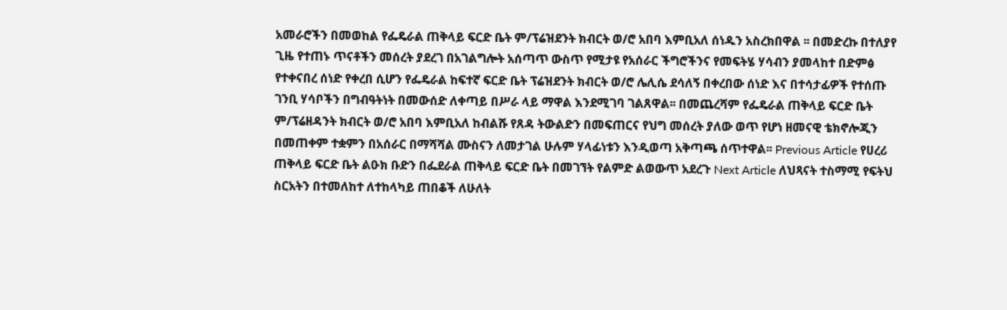አመራሮችን በመወከል የፌዴራል ጠቅላይ ፍርድ ቤት ም/ፕሬዝደንት ክብርት ወ/ሮ አበባ እምቢአለ ሰነዱን አስረክበዋል ፡፡ በመድረኩ በተለያየ ጊዜ የተጠኑ ጥናቶችን መሰረት ያደረገ በአገልግሎት አሰጣጥ ውስጥ የሚታዩ የአሰራር ችግሮችንና የመፍትሄ ሃሳብን ያመላከተ በድምፅ የተቀናበረ ሰነድ የቀረበ ሲሆን የፌዴራል ከፍተኛ ፍርድ ቤት ፕሬዝደንት ክብርት ወ/ሮ ሌሊሴ ደሳለኝ በቀረበው ሰነድ እና በተሳታፊዎች የተሰጡ ገንቢ ሃሳቦችን በግብዓትነት በመውሰድ ለቀጣይ በሥራ ላይ ማዋል እንደሚገባ ገልጸዋል፡፡ በመጨረሻም የፌዴራል ጠቅላይ ፍርድ ቤት ም/ፕሬዘዳንት ክብርት ወ/ሮ አበባ እምቢአለ ከብልሹ የጸዳ ትውልድን በመፍጠርና የህግ መሰረት ያለው ወጥ የሆነ ዘመናዊ ቴክኖሎጂን በመጠቀም ተቋምን በአሰራር በማሻሻል ሙስናን ለመታገል ሁሉም ሃላፊነቱን እንዲወጣ አቅጣጫ ሰጥተዋል፡፡ Previous Article የሀረሪ ጠቅላይ ፍርድ ቤት ልዑክ ቡድን በፌደራል ጠቅላይ ፍርድ ቤት በመገኘት የልምድ ልወውጥ አደረጉ Next Article ለህጻናት ተስማሚ የፍትህ ስርአትን በተመለከተ ለተከላካይ ጠበቆች ለሁለት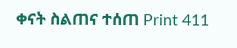ቀናት ስልጠና ተሰጠ Print 411